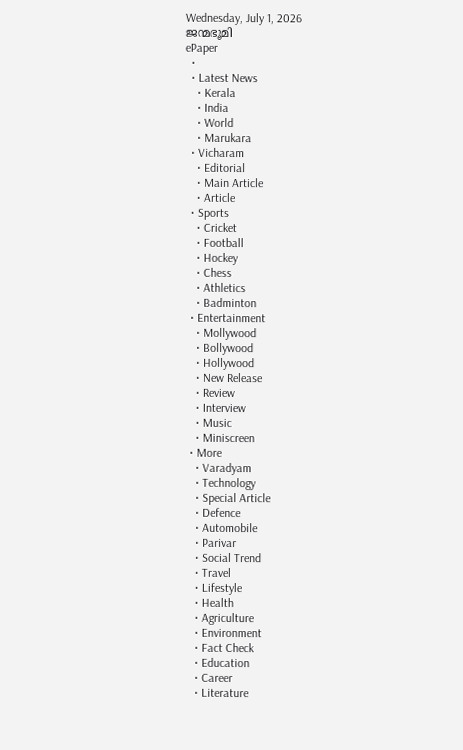Wednesday, July 1, 2026
ജന്മഭൂമി
ePaper
  •
  • Latest News
    • Kerala
    • India
    • World
    • Marukara
  • Vicharam
    • Editorial
    • Main Article
    • Article
  • Sports
    • Cricket
    • Football
    • Hockey
    • Chess
    • Athletics
    • Badminton
  • Entertainment
    • Mollywood
    • Bollywood
    • Hollywood
    • New Release
    • Review
    • Interview
    • Music
    • Miniscreen
  • More
    • Varadyam
    • Technology
    • Special Article
    • Defence
    • Automobile
    • Parivar
    • Social Trend
    • Travel
    • Lifestyle
    • Health
    • Agriculture
    • Environment
    • Fact Check
    • Education
    • Career
    • Literature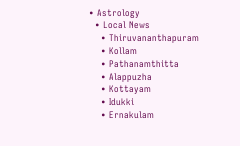• Astrology
  • Local News
    • Thiruvananthapuram
    • Kollam
    • Pathanamthitta
    • Alappuzha
    • Kottayam
    • Idukki
    • Ernakulam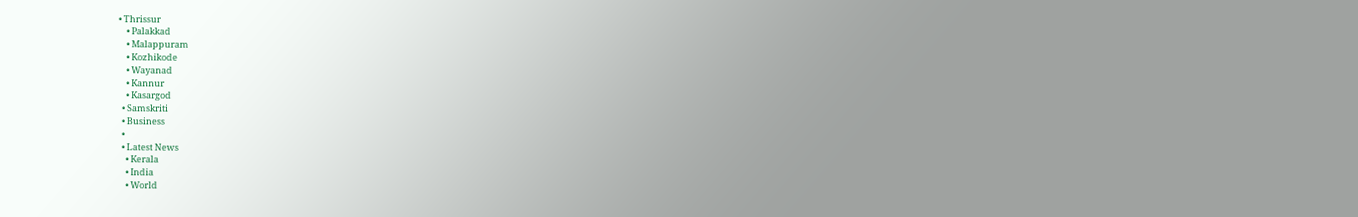• Thrissur
    • Palakkad
    • Malappuram
    • Kozhikode
    • Wayanad
    • Kannur
    • Kasargod
  • Samskriti
  • Business
  •
  • Latest News
    • Kerala
    • India
    • World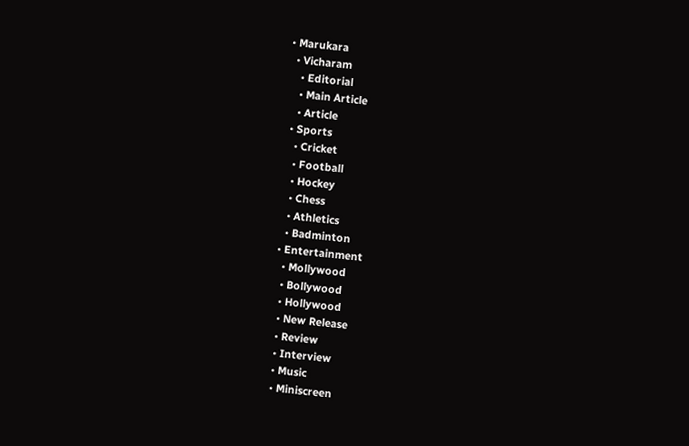• Marukara
  • Vicharam
    • Editorial
    • Main Article
    • Article
  • Sports
    • Cricket
    • Football
    • Hockey
    • Chess
    • Athletics
    • Badminton
  • Entertainment
    • Mollywood
    • Bollywood
    • Hollywood
    • New Release
    • Review
    • Interview
    • Music
    • Miniscreen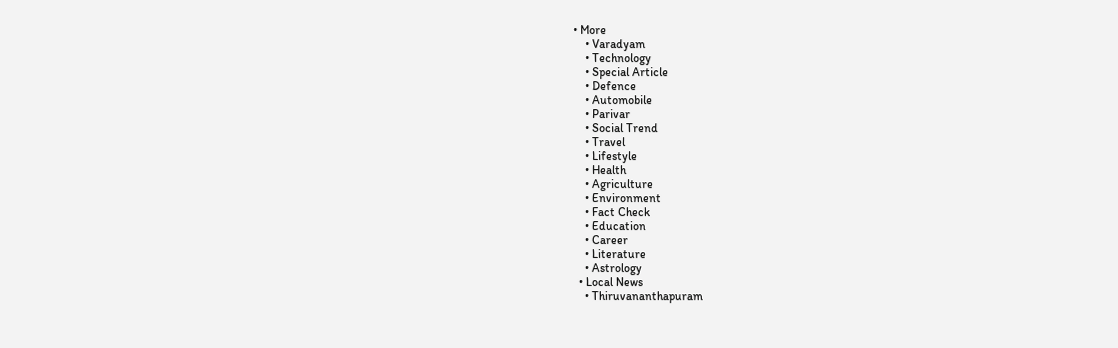• More
    • Varadyam
    • Technology
    • Special Article
    • Defence
    • Automobile
    • Parivar
    • Social Trend
    • Travel
    • Lifestyle
    • Health
    • Agriculture
    • Environment
    • Fact Check
    • Education
    • Career
    • Literature
    • Astrology
  • Local News
    • Thiruvananthapuram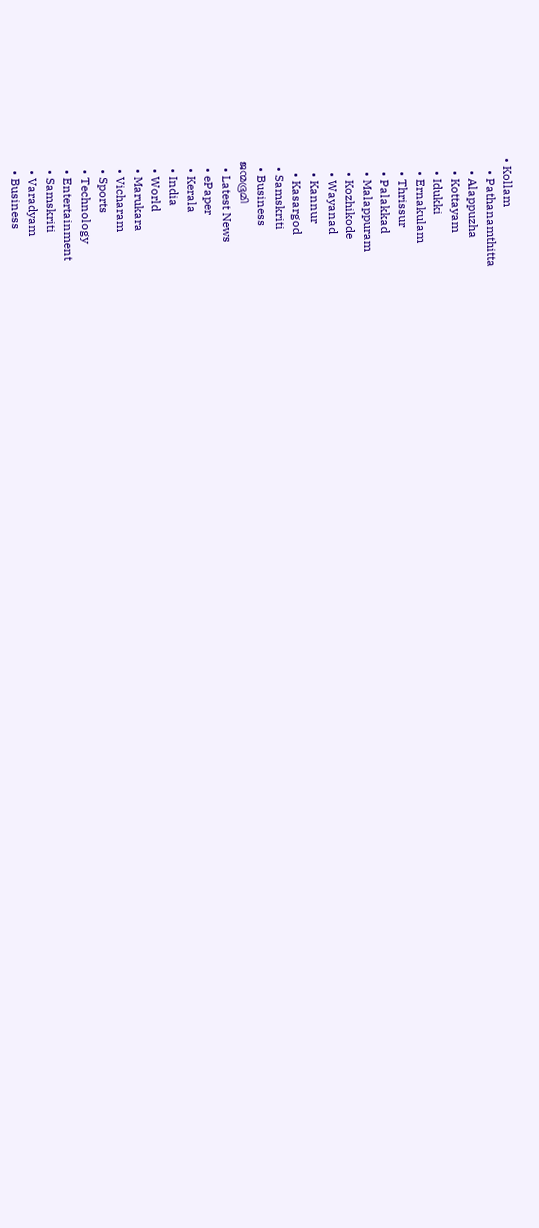• Kollam
    • Pathanamthitta
    • Alappuzha
    • Kottayam
    • Idukki
    • Ernakulam
    • Thrissur
    • Palakkad
    • Malappuram
    • Kozhikode
    • Wayanad
    • Kannur
    • Kasargod
  • Samskriti
  • Business
ജന്മഭൂമി
  • Latest News
  • ePaper
  • Kerala
  • India
  • World
  • Marukara
  • Vicharam
  • Sports
  • Technology
  • Entertainment
  • Samskriti
  • Varadyam
  • Business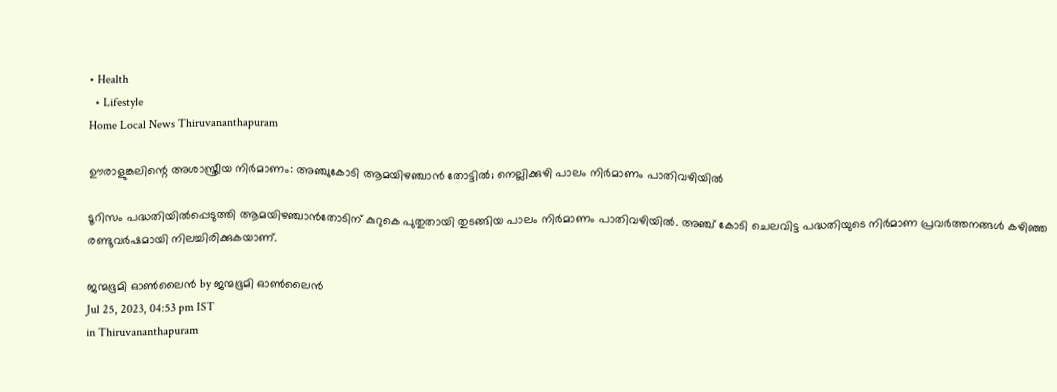• Health
  • Lifestyle
Home Local News Thiruvananthapuram

ഊരാളുങ്കലിന്റെ അശാസ്ത്രീയ നിര്‍മാണം: അഞ്ചുകോടി ആമയിഴഞ്ചാന്‍ തോട്ടില്‍; നെല്ലിക്കുഴി പാലം നിര്‍മാണം പാതിവഴിയില്‍

ടൂറിസം പദ്ധതിയില്‍പ്പെടുത്തി ആമയിഴഞ്ചാന്‍തോടിന് കുറുകെ പുതുതായി തുടങ്ങിയ പാലം നിര്‍മാണം പാതിവഴിയില്‍. അഞ്ച് കോടി ചെലവിട്ട പദ്ധതിയുടെ നിര്‍മാണ പ്രവര്‍ത്തനങ്ങള്‍ കഴിഞ്ഞ രണ്ടുവര്‍ഷമായി നിലച്ചിരിക്കുകയാണ്.

ജന്മഭൂമി ഓണ്‍ലൈന്‍ by ജന്മഭൂമി ഓണ്‍ലൈന്‍
Jul 25, 2023, 04:53 pm IST
in Thiruvananthapuram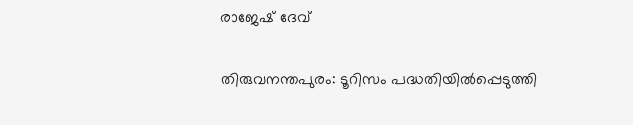രാജേഷ് ദേവ്

തിരുവനന്തപുരം: ടൂറിസം പദ്ധതിയില്‍പ്പെടുത്തി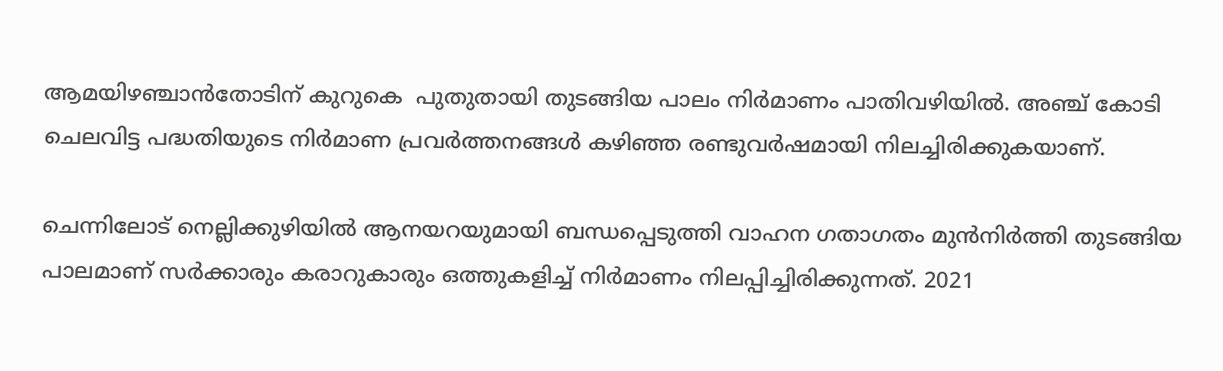ആമയിഴഞ്ചാന്‍തോടിന് കുറുകെ  പുതുതായി തുടങ്ങിയ പാലം നിര്‍മാണം പാതിവഴിയില്‍. അഞ്ച് കോടി ചെലവിട്ട പദ്ധതിയുടെ നിര്‍മാണ പ്രവര്‍ത്തനങ്ങള്‍ കഴിഞ്ഞ രണ്ടുവര്‍ഷമായി നിലച്ചിരിക്കുകയാണ്.

ചെന്നിലോട് നെല്ലിക്കുഴിയില്‍ ആനയറയുമായി ബന്ധപ്പെടുത്തി വാഹന ഗതാഗതം മുന്‍നിര്‍ത്തി തുടങ്ങിയ പാലമാണ് സര്‍ക്കാരും കരാറുകാരും ഒത്തുകളിച്ച് നിര്‍മാണം നിലപ്പിച്ചിരിക്കുന്നത്. 2021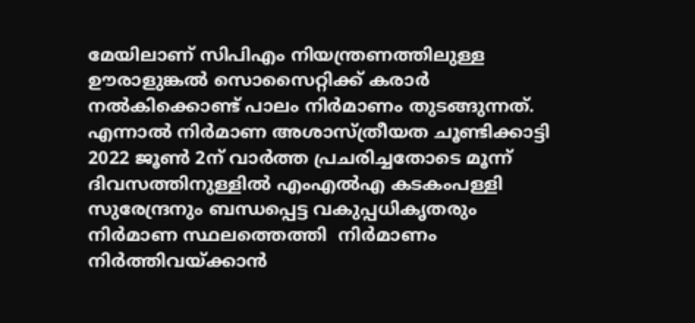മേയിലാണ് സിപിഎം നിയന്ത്രണത്തിലുള്ള ഊരാളുങ്കല്‍ സൊസൈറ്റിക്ക് കരാര്‍ നല്‍കിക്കൊണ്ട് പാലം നിര്‍മാണം തുടങ്ങുന്നത്. എന്നാല്‍ നിര്‍മാണ അശാസ്ത്രീയത ചൂണ്ടിക്കാട്ടി 2022 ജൂണ്‍ 2ന് വാര്‍ത്ത പ്രചരിച്ചതോടെ മൂന്ന് ദിവസത്തിനുള്ളില്‍ എംഎല്‍എ കടകംപള്ളി സുരേന്ദ്രനും ബന്ധപ്പെട്ട വകുപ്പധികൃതരും നിര്‍മാണ സ്ഥലത്തെത്തി  നിര്‍മാണം നിര്‍ത്തിവയ്‌ക്കാന്‍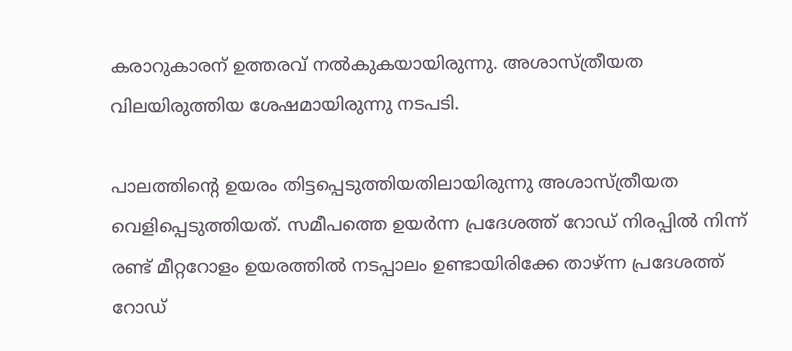കരാറുകാരന് ഉത്തരവ് നല്‍കുകയായിരുന്നു. അശാസ്ത്രീയത വിലയിരുത്തിയ ശേഷമായിരുന്നു നടപടി.

പാലത്തിന്റെ ഉയരം തിട്ടപ്പെടുത്തിയതിലായിരുന്നു അശാസ്ത്രീയത വെളിപ്പെടുത്തിയത്. സമീപത്തെ ഉയര്‍ന്ന പ്രദേശത്ത് റോഡ് നിരപ്പില്‍ നിന്ന് രണ്ട് മീറ്ററോളം ഉയരത്തില്‍ നടപ്പാലം ഉണ്ടായിരിക്കേ താഴ്ന്ന പ്രദേശത്ത് റോഡ്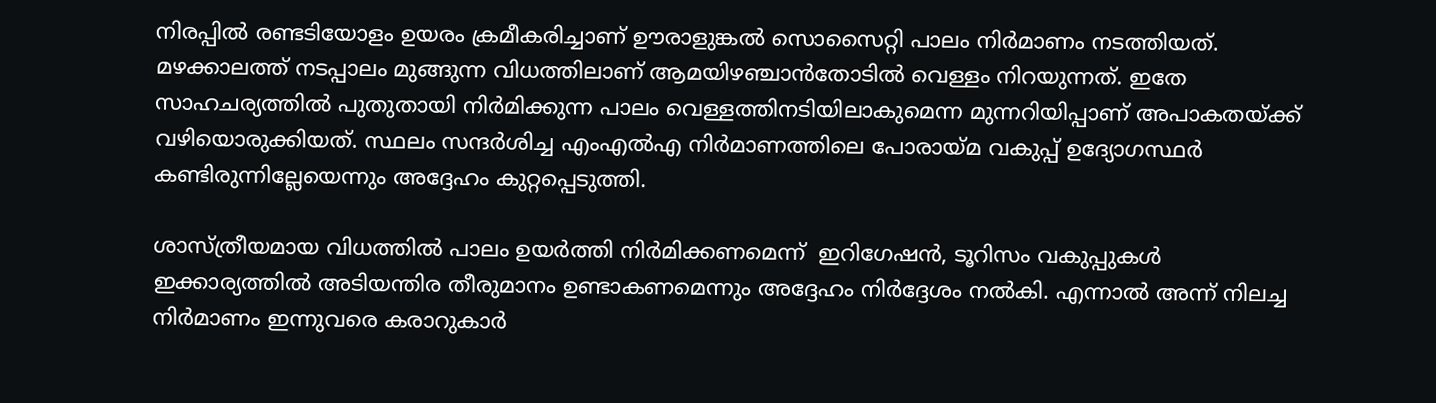നിരപ്പില്‍ രണ്ടടിയോളം ഉയരം ക്രമീകരിച്ചാണ് ഊരാളുങ്കല്‍ സൊസൈറ്റി പാലം നിര്‍മാണം നടത്തിയത്. മഴക്കാലത്ത് നടപ്പാലം മുങ്ങുന്ന വിധത്തിലാണ് ആമയിഴഞ്ചാന്‍തോടില്‍ വെള്ളം നിറയുന്നത്. ഇതേ സാഹചര്യത്തില്‍ പുതുതായി നിര്‍മിക്കുന്ന പാലം വെള്ളത്തിനടിയിലാകുമെന്ന മുന്നറിയിപ്പാണ് അപാകതയ്‌ക്ക് വഴിയൊരുക്കിയത്. സ്ഥലം സന്ദര്‍ശിച്ച എംഎല്‍എ നിര്‍മാണത്തിലെ പോരായ്‌മ വകുപ്പ് ഉദ്യോഗസ്ഥര്‍ കണ്ടിരുന്നില്ലേയെന്നും അദ്ദേഹം കുറ്റപ്പെടുത്തി.

ശാസ്ത്രീയമായ വിധത്തില്‍ പാലം ഉയര്‍ത്തി നിര്‍മിക്കണമെന്ന്  ഇറിഗേഷന്‍, ടൂറിസം വകുപ്പുകള്‍ ഇക്കാര്യത്തില്‍ അടിയന്തിര തീരുമാനം ഉണ്ടാകണമെന്നും അദ്ദേഹം നിര്‍ദ്ദേശം നല്‍കി. എന്നാല്‍ അന്ന് നിലച്ച നിര്‍മാണം ഇന്നുവരെ കരാറുകാര്‍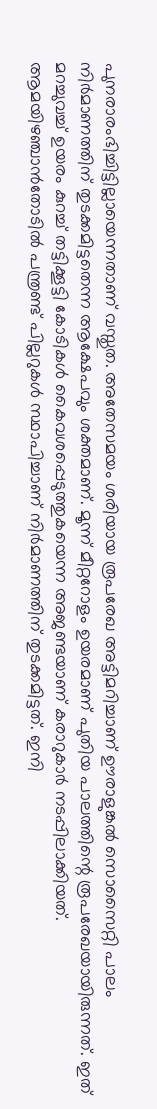പുനരാരംഭിച്ചിട്ടില്ലായെന്നതാണ് വസ്തുത. അതേസമയം ശരിയായ രൂപരേഖ അട്ടിമറിച്ചാണ് ഊരാളുങ്കല്‍ സൊസൈറ്റി പാലം നിര്‍മാണത്തിന് തുടക്കമിട്ടതെന്ന ആക്ഷേപവും ശക്തമാണ്. മൂന്ന് മീറ്ററോളം ഉയരമാണ് പുതിയ പാലത്തിന്റെ രൂപരേഖയായിരുന്നത്. ഇത് മറച്ചുവച്ച് ഉയരം കുറച്ച് തട്ടിക്കൂട്ടി കോടികള്‍ കൈവശപ്പെടുത്തുകയെന്ന അജണ്ടയാണ് കരാറുകാര്‍ നടപ്പിലാക്കിയത്. ആമയിഴഞ്ചാന്‍തോടില്‍ പന്ത്രണ്ട് പില്ലറുകള്‍ സ്ഥാപിച്ചാണ് നിര്‍മാണത്തിന് തുടക്കമിട്ടത്. ഇനി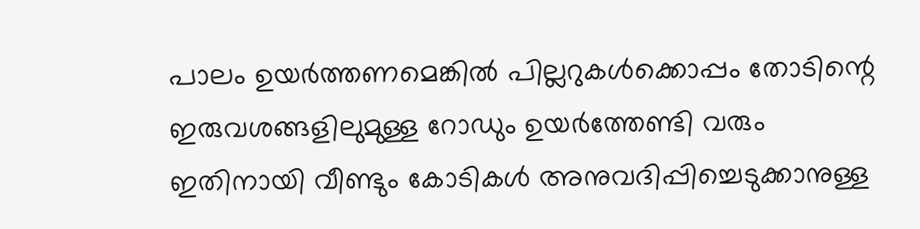പാലം ഉയര്‍ത്തണമെങ്കില്‍ പില്ലറുകള്‍ക്കൊപ്പം തോടിന്റെ ഇരുവശങ്ങളിലുമുള്ള റോഡും ഉയര്‍ത്തേണ്ടി വരും ഇതിനായി വീണ്ടും കോടികള്‍ അനുവദിപ്പിച്ചെടുക്കാനുള്ള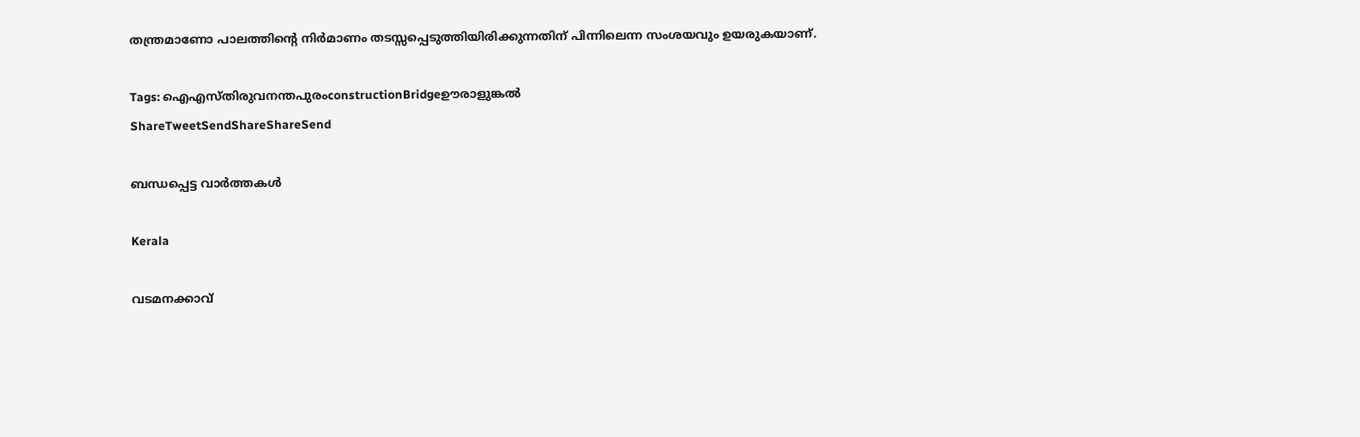തന്ത്രമാണോ പാലത്തിന്റെ നിര്‍മാണം തടസ്സപ്പെടുത്തിയിരിക്കുന്നതിന് പിന്നിലെന്ന സംശയവും ഉയരുകയാണ്.

Tags: ഐഎസ്തിരുവനന്തപുരംconstructionBridgeഊരാളുങ്കല്‍
ShareTweetSendShareShareSend

ബന്ധപ്പെട്ട വാര്‍ത്തകള്‍

Kerala

വടമനക്കാവ്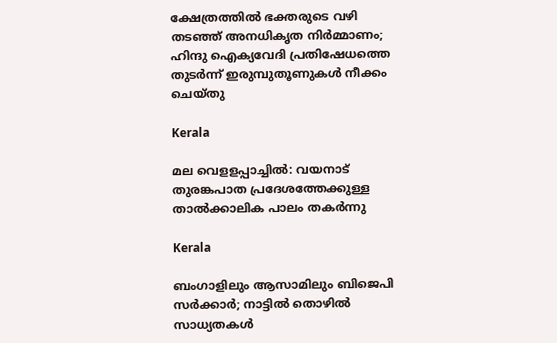ക്ഷേത്രത്തില്‍ ഭക്തരുടെ വഴി തടഞ്ഞ് അനധികൃത നിര്‍മ്മാണം; ഹിന്ദു ഐക്യവേദി പ്രതിഷേധത്തെ തുടര്‍ന്ന് ഇരുമ്പുതൂണുകള്‍ നീക്കം ചെയ്തു

Kerala

മല വെളളപ്പാച്ചില്‍: വയനാട് തുരങ്കപാത പ്രദേശത്തേക്കുള്ള താല്‍ക്കാലിക പാലം തകര്‍ന്നു

Kerala

ബംഗാളിലും ആസാമിലും ബിജെപി സര്‍ക്കാര്‍; നാട്ടില്‍ തൊഴില്‍ സാധ്യതകള്‍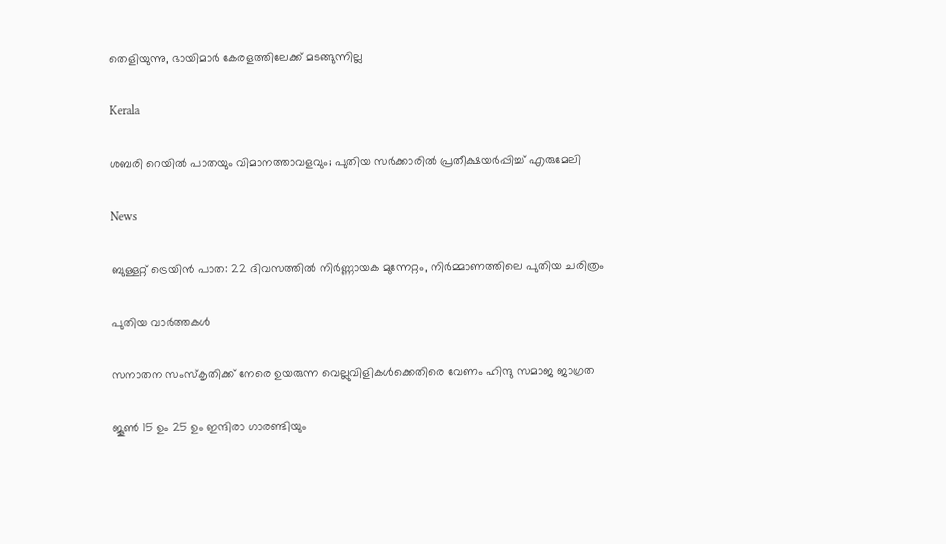തെളിയുന്നു, ഭായിമാര്‍ കേരളത്തിലേക്ക് മടങ്ങുന്നില്ല

Kerala

ശബരി റെയില്‍ പാതയും വിമാനത്താവളവും; പുതിയ സര്‍ക്കാരില്‍ പ്രതീക്ഷയര്‍പ്പിച്ച് എരുമേലി

News

ബുള്ളറ്റ് ട്രെയിൻ പാത: 22 ദിവസത്തിൽ നിർണ്ണായക മുന്നേറ്റം, നിർമ്മാണത്തിലെ പുതിയ ചരിത്രം

പുതിയ വാര്‍ത്തകള്‍

സനാതന സംസ്‌കൃതിക്ക് നേരെ ഉയരുന്ന വെല്ലുവിളികള്‍ക്കെതിരെ വേണം ഹിന്ദു സമാജ ജാഗ്രത

ജൂണ്‍ 15 ഉം 25 ഉം ഇന്ദിരാ ഗാരണ്ടിയും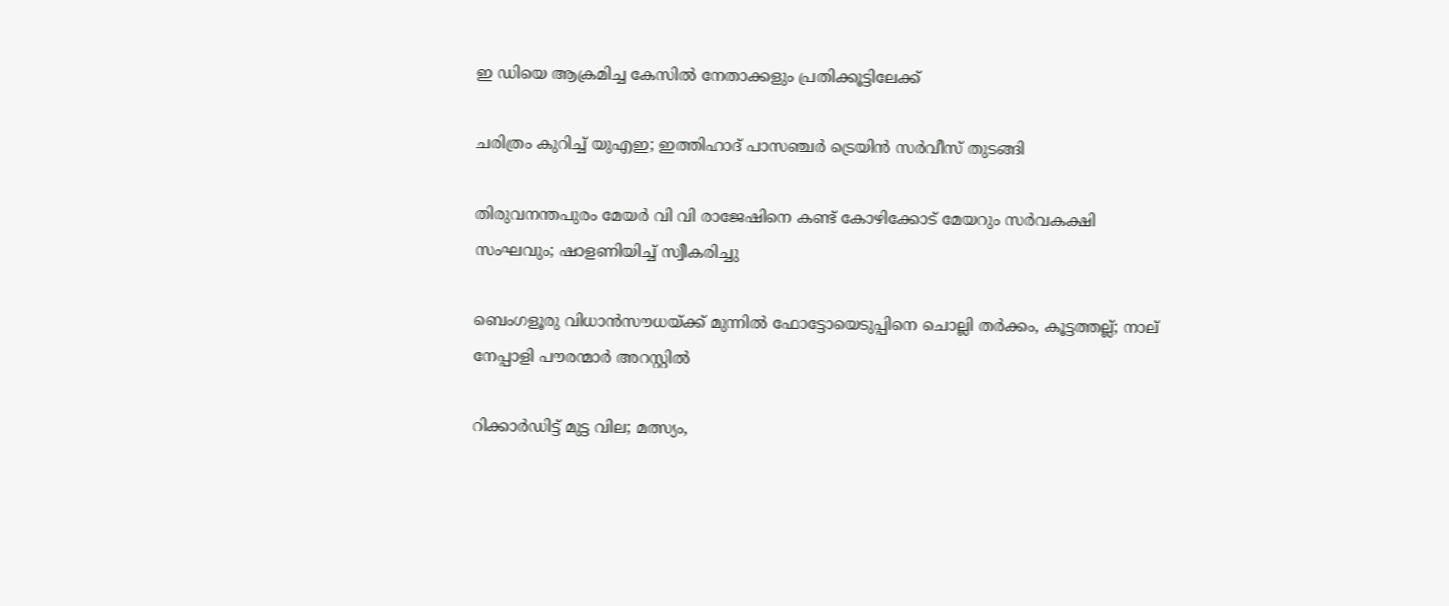ഇ ഡിയെ ആക്രമിച്ച കേസില്‍ നേതാക്കളും പ്രതിക്കൂട്ടിലേക്ക്

ചരിത്രം കുറിച്ച് യുഎഇ; ഇത്തിഹാദ് പാസഞ്ചർ ട്രെയിൻ സർവീസ് തുടങ്ങി

തിരുവനന്തപുരം മേയർ വി വി രാജേഷിനെ കണ്ട് കോഴിക്കോട് മേയറും സർവകക്ഷി സംഘവും; ഷാളണിയിച്ച് സ്വീകരിച്ചു

ബെംഗളൂരു വിധാൻസൗധയ്‌ക്ക് മുന്നിൽ ഫോട്ടോയെടുപ്പിനെ ചൊല്ലി തര്‍ക്കം, കൂട്ടത്തല്ല്; നാല് നേപ്പാളി പൗരന്മാര്‍ അറസ്റ്റില്‍

റിക്കാര്‍ഡിട്ട് മുട്ട വില; മത്സ്യം,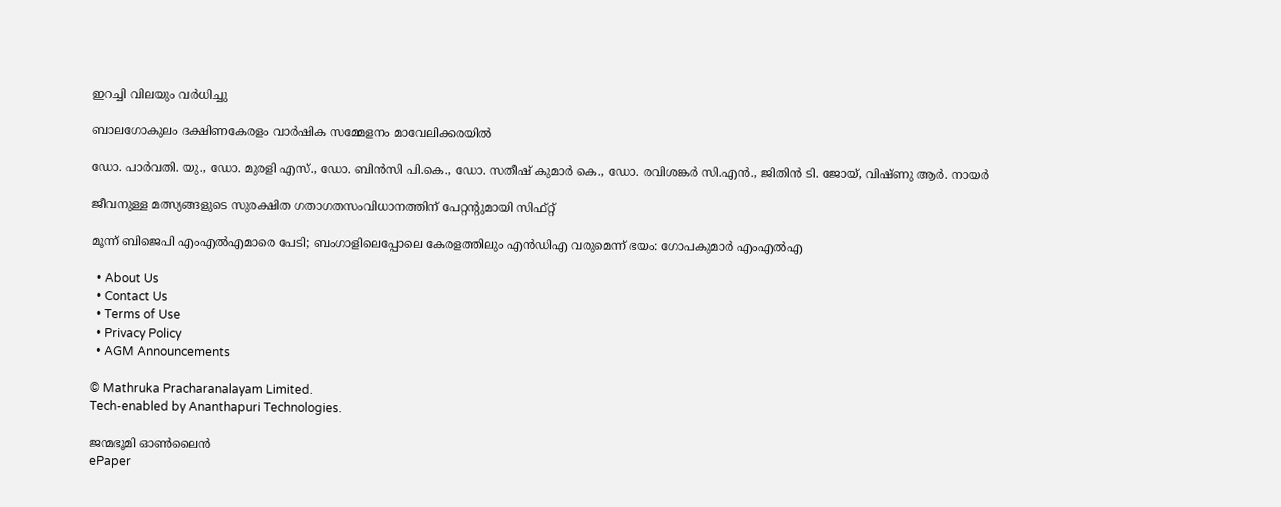ഇറച്ചി വിലയും വര്‍ധിച്ചു

ബാലഗോകുലം ദക്ഷിണകേരളം വാര്‍ഷിക സമ്മേളനം മാവേലിക്കരയില്‍

ഡോ. പാര്‍വതി. യു., ഡോ. മുരളി എസ്., ഡോ. ബിന്‍സി പി.കെ., ഡോ. സതീഷ് കുമാര്‍ കെ., ഡോ. രവിശങ്കര്‍ സി.എന്‍., ജിതിന്‍ ടി. ജോയ്, വിഷ്ണു ആര്‍. നായര്‍

ജീവനുള്ള മത്സ്യങ്ങളുടെ സുരക്ഷിത ഗതാഗതസംവിധാനത്തിന് പേറ്റന്റുമായി സിഫ്റ്റ്

മൂന്ന് ബിജെപി എംഎല്‍എമാരെ പേടി; ബംഗാളിലെപ്പോലെ കേരളത്തിലും എന്‍ഡിഎ വരുമെന്ന് ഭയം: ഗോപകുമാര്‍ എംഎല്‍എ

  • About Us
  • Contact Us
  • Terms of Use
  • Privacy Policy
  • AGM Announcements

© Mathruka Pracharanalayam Limited.
Tech-enabled by Ananthapuri Technologies.

ജന്മഭൂമി ഓണ്‍ലൈന്‍
ePaper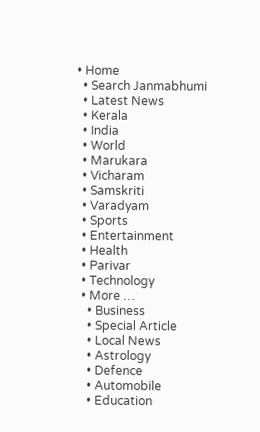• Home
  • Search Janmabhumi
  • Latest News
  • Kerala
  • India
  • World
  • Marukara
  • Vicharam
  • Samskriti
  • Varadyam
  • Sports
  • Entertainment
  • Health
  • Parivar
  • Technology
  • More …
    • Business
    • Special Article
    • Local News
    • Astrology
    • Defence
    • Automobile
    • Education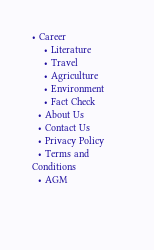• Career
    • Literature
    • Travel
    • Agriculture
    • Environment
    • Fact Check
  • About Us
  • Contact Us
  • Privacy Policy
  • Terms and Conditions
  • AGM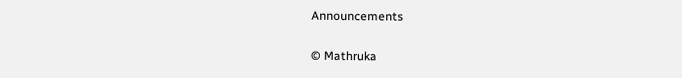Announcements

© Mathruka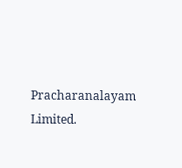Pracharanalayam Limited.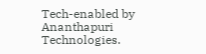Tech-enabled by Ananthapuri Technologies.